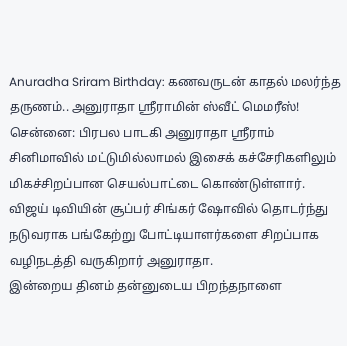Anuradha Sriram Birthday: கணவருடன் காதல் மலர்ந்த தருணம்.. அனுராதா ஸ்ரீராமின் ஸ்வீட் மெமரீஸ்!
சென்னை: பிரபல பாடகி அனுராதா ஸ்ரீராம் சினிமாவில் மட்டுமில்லாமல் இசைக் கச்சேரிகளிலும் மிகச்சிறப்பான செயல்பாட்டை கொண்டுள்ளார்.
விஜய் டிவியின் சூப்பர் சிங்கர் ஷோவில் தொடர்ந்து நடுவராக பங்கேற்று போட்டியாளர்களை சிறப்பாக வழிநடத்தி வருகிறார் அனுராதா.
இன்றைய தினம் தன்னுடைய பிறந்தநாளை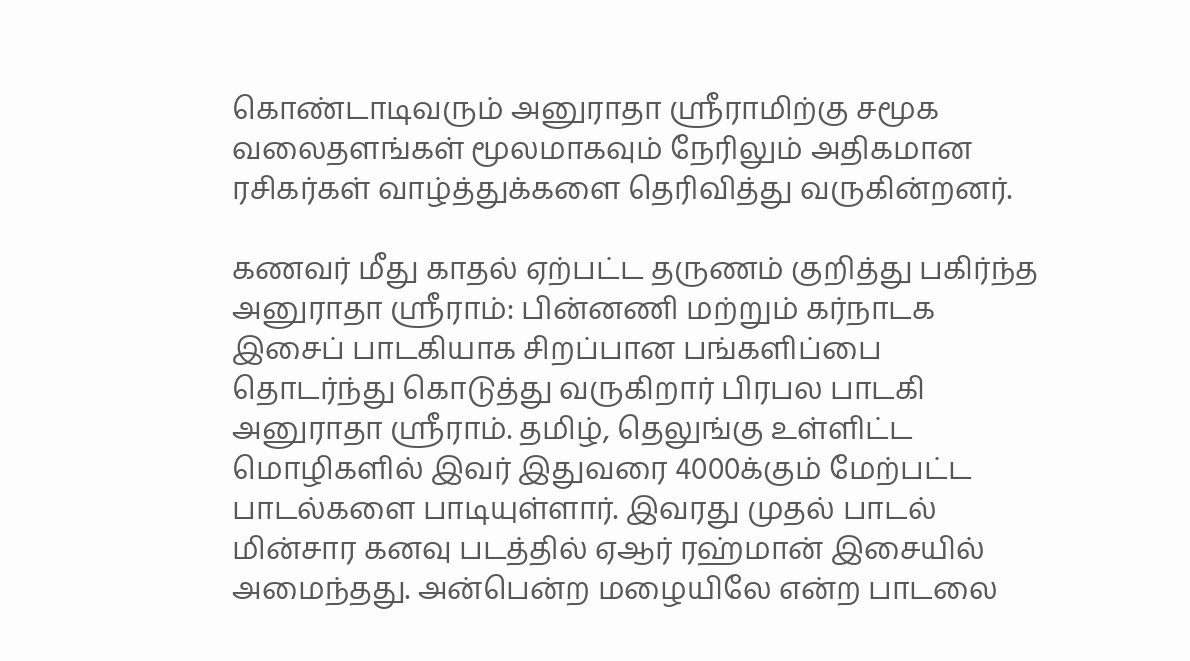கொண்டாடிவரும் அனுராதா ஸ்ரீராமிற்கு சமூக வலைதளங்கள் மூலமாகவும் நேரிலும் அதிகமான ரசிகர்கள் வாழ்த்துக்களை தெரிவித்து வருகின்றனர்.

கணவர் மீது காதல் ஏற்பட்ட தருணம் குறித்து பகிர்ந்த அனுராதா ஸ்ரீராம்: பின்னணி மற்றும் கர்நாடக இசைப் பாடகியாக சிறப்பான பங்களிப்பை தொடர்ந்து கொடுத்து வருகிறார் பிரபல பாடகி அனுராதா ஸ்ரீராம். தமிழ், தெலுங்கு உள்ளிட்ட மொழிகளில் இவர் இதுவரை 4000க்கும் மேற்பட்ட பாடல்களை பாடியுள்ளார். இவரது முதல் பாடல் மின்சார கனவு படத்தில் ஏஆர் ரஹ்மான் இசையில் அமைந்தது. அன்பென்ற மழையிலே என்ற பாடலை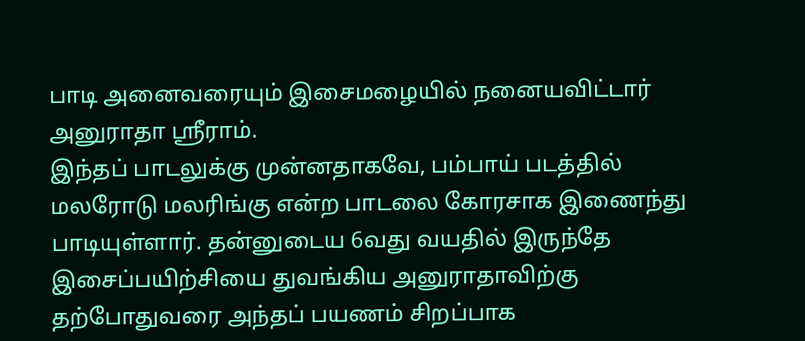பாடி அனைவரையும் இசைமழையில் நனையவிட்டார் அனுராதா ஸ்ரீராம்.
இந்தப் பாடலுக்கு முன்னதாகவே, பம்பாய் படத்தில் மலரோடு மலரிங்கு என்ற பாடலை கோரசாக இணைந்து பாடியுள்ளார். தன்னுடைய 6வது வயதில் இருந்தே இசைப்பயிற்சியை துவங்கிய அனுராதாவிற்கு தற்போதுவரை அந்தப் பயணம் சிறப்பாக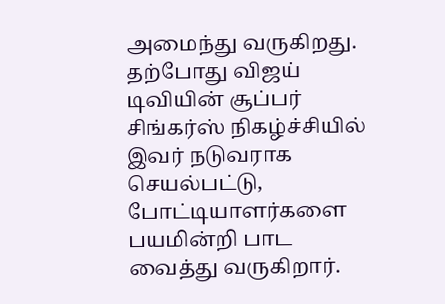அமைந்து வருகிறது. தற்போது விஜய் டிவியின் சூப்பர் சிங்கர்ஸ் நிகழ்ச்சியில் இவர் நடுவராக செயல்பட்டு, போட்டியாளர்களை பயமின்றி பாட வைத்து வருகிறார்.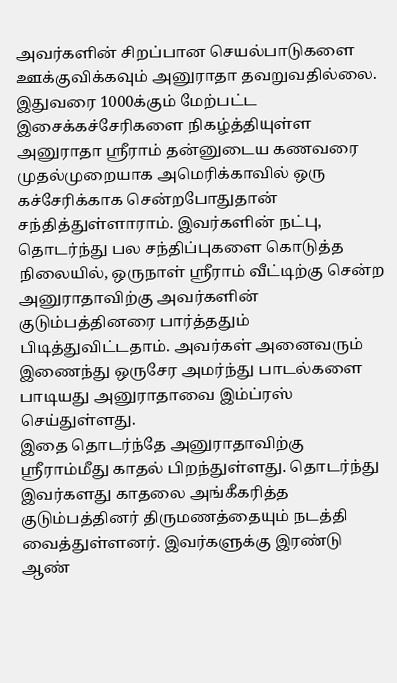அவர்களின் சிறப்பான செயல்பாடுகளை ஊக்குவிக்கவும் அனுராதா தவறுவதில்லை.
இதுவரை 1000க்கும் மேற்பட்ட இசைக்கச்சேரிகளை நிகழ்த்தியுள்ள அனுராதா ஸ்ரீராம் தன்னுடைய கணவரை முதல்முறையாக அமெரிக்காவில் ஒரு கச்சேரிக்காக சென்றபோதுதான் சந்தித்துள்ளாராம். இவர்களின் நட்பு, தொடர்ந்து பல சந்திப்புகளை கொடுத்த நிலையில், ஒருநாள் ஸ்ரீராம் வீட்டிற்கு சென்ற அனுராதாவிற்கு அவர்களின் குடும்பத்தினரை பார்த்ததும் பிடித்துவிட்டதாம். அவர்கள் அனைவரும் இணைந்து ஒருசேர அமர்ந்து பாடல்களை பாடியது அனுராதாவை இம்ப்ரஸ் செய்துள்ளது.
இதை தொடர்ந்தே அனுராதாவிற்கு ஸ்ரீராம்மீது காதல் பிறந்துள்ளது. தொடர்ந்து இவர்களது காதலை அங்கீகரித்த குடும்பத்தினர் திருமணத்தையும் நடத்தி வைத்துள்ளனர். இவர்களுக்கு இரண்டு ஆண்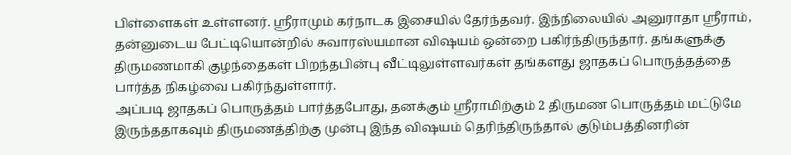பிள்ளைகள் உள்ளனர். ஸ்ரீராமும் கர்நாடக இசையில் தேர்ந்தவர். இந்நிலையில் அனுராதா ஸ்ரீராம், தன்னுடைய பேட்டியொன்றில் சுவாரஸ்யமான விஷயம் ஒன்றை பகிர்ந்திருந்தார். தங்களுக்கு திருமணமாகி குழந்தைகள் பிறந்தபின்பு வீட்டிலுள்ளவர்கள் தங்களது ஜாதகப் பொருத்தத்தை பார்த்த நிகழ்வை பகிர்ந்துள்ளார்.
அப்படி ஜாதகப் பொருத்தம் பார்த்தபோது, தனக்கும் ஸ்ரீராமிற்கும் 2 திருமண பொருத்தம் மட்டுமே இருந்ததாகவும் திருமணத்திற்கு முன்பு இந்த விஷயம் தெரிந்திருந்தால் குடும்பத்தினரின்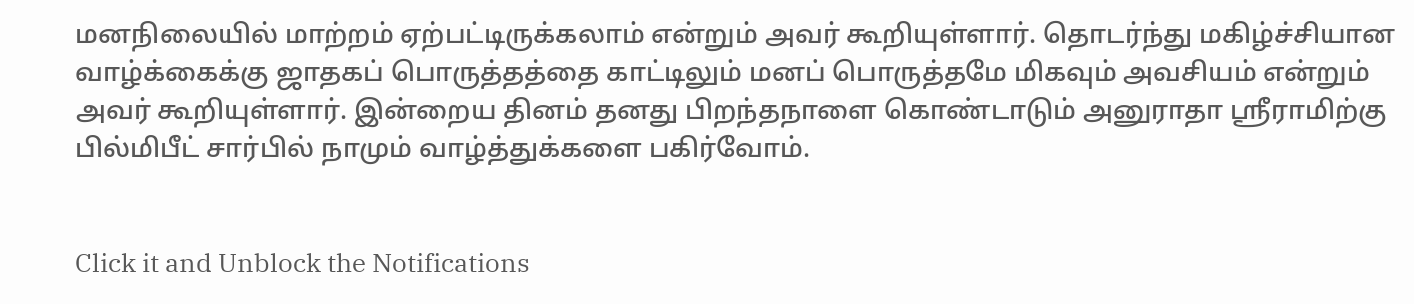மனநிலையில் மாற்றம் ஏற்பட்டிருக்கலாம் என்றும் அவர் கூறியுள்ளார். தொடர்ந்து மகிழ்ச்சியான வாழ்க்கைக்கு ஜாதகப் பொருத்தத்தை காட்டிலும் மனப் பொருத்தமே மிகவும் அவசியம் என்றும் அவர் கூறியுள்ளார். இன்றைய தினம் தனது பிறந்தநாளை கொண்டாடும் அனுராதா ஸ்ரீராமிற்கு பில்மிபீட் சார்பில் நாமும் வாழ்த்துக்களை பகிர்வோம்.


Click it and Unblock the Notifications